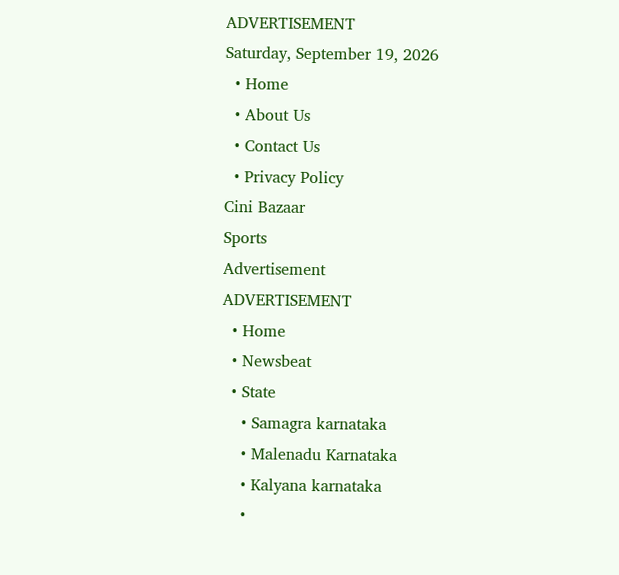ADVERTISEMENT
Saturday, September 19, 2026
  • Home
  • About Us
  • Contact Us
  • Privacy Policy
Cini Bazaar
Sports
Advertisement
ADVERTISEMENT
  • Home
  • Newsbeat
  • State
    • Samagra karnataka
    • Malenadu Karnataka
    • Kalyana karnataka
    •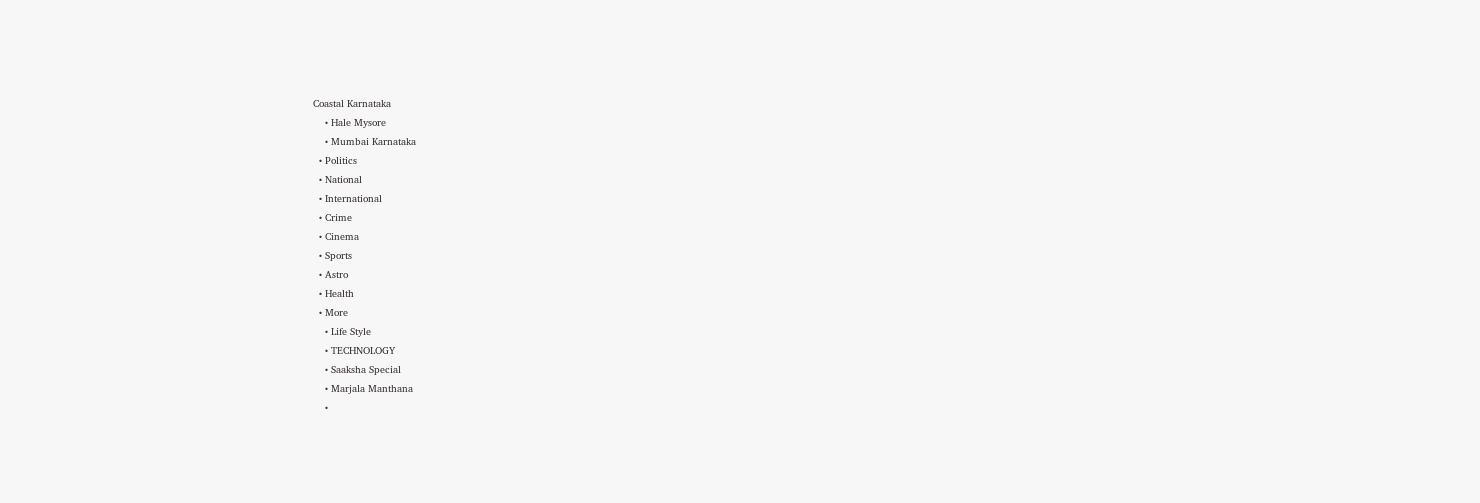Coastal Karnataka
    • Hale Mysore
    • Mumbai Karnataka
  • Politics
  • National
  • International
  • Crime
  • Cinema
  • Sports
  • Astro
  • Health
  • More
    • Life Style
    • TECHNOLOGY
    • Saaksha Special
    • Marjala Manthana
    •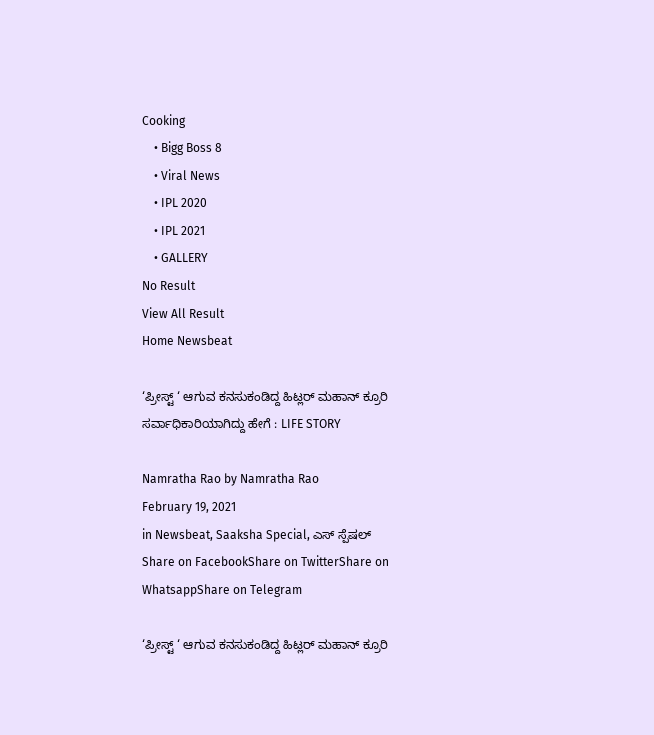Cooking
    • Bigg Boss 8
    • Viral News
    • IPL 2020
    • IPL 2021
    • GALLERY
No Result
View All Result
Home Newsbeat

‘ಪ್ರೀಸ್ಟ್ ‘ ಆಗುವ ಕನಸುಕಂಡಿದ್ದ ಹಿಟ್ಲರ್ ಮಹಾನ್ ಕ್ರೂರಿ ಸರ್ವಾಧಿಕಾರಿಯಾಗಿದ್ದು ಹೇಗೆ : LIFE STORY

Namratha Rao by Namratha Rao
February 19, 2021
in Newsbeat, Saaksha Special, ಎಸ್ ಸ್ಪೆಷಲ್
Share on FacebookShare on TwitterShare on WhatsappShare on Telegram

‘ಪ್ರೀಸ್ಟ್ ‘ ಆಗುವ ಕನಸುಕಂಡಿದ್ದ ಹಿಟ್ಲರ್ ಮಹಾನ್ ಕ್ರೂರಿ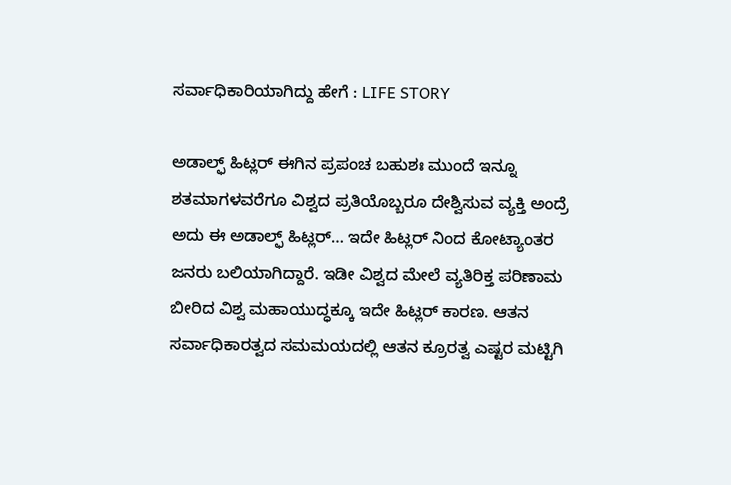ಸರ್ವಾಧಿಕಾರಿಯಾಗಿದ್ದು ಹೇಗೆ : LIFE STORY

ಅಡಾಲ್ಫ್ ಹಿಟ್ಲರ್ ಈಗಿನ ಪ್ರಪಂಚ ಬಹುಶಃ ಮುಂದೆ ಇನ್ನೂ ಶತಮಾಗಳವರೆಗೂ ವಿಶ್ವದ ಪ್ರತಿಯೊಬ್ಬರೂ ದೇಶ್ವಿಸುವ ವ್ಯಕ್ತಿ ಅಂದ್ರೆ ಅದು ಈ ಅಡಾಲ್ಫ್ ಹಿಟ್ಲರ್… ಇದೇ ಹಿಟ್ಲರ್ ನಿಂದ ಕೋಟ್ಯಾಂತರ ಜನರು ಬಲಿಯಾಗಿದ್ದಾರೆ. ಇಡೀ ವಿಶ್ವದ ಮೇಲೆ ವ್ಯತಿರಿಕ್ತ ಪರಿಣಾಮ ಬೀರಿದ ವಿಶ್ವ ಮಹಾಯುದ್ಧಕ್ಕೂ ಇದೇ ಹಿಟ್ಲರ್ ಕಾರಣ. ಆತನ ಸರ್ವಾಧಿಕಾರತ್ವದ ಸಮಮಯದಲ್ಲಿ ಆತನ ಕ್ರೂರತ್ವ ಎಷ್ಟರ ಮಟ್ಟಿಗಿ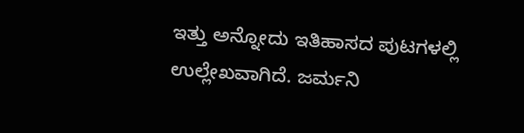ಇತ್ತು ಅನ್ನೋದು ಇತಿಹಾಸದ ಪುಟಗಳಲ್ಲಿ ಉಲ್ಲೇಖವಾಗಿದೆ. ಜರ್ಮನಿ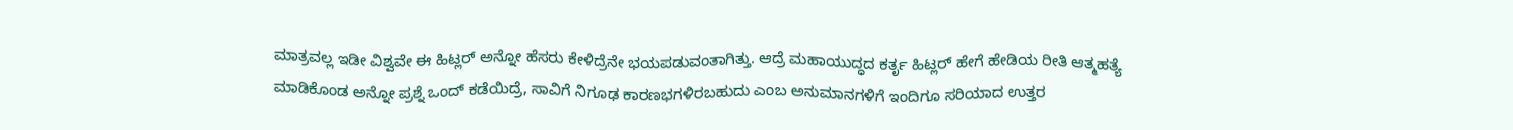ಮಾತ್ರವಲ್ಲ ಇಡೀ ವಿಶ್ವವೇ ಈ ಹಿಟ್ಲರ್ ಅನ್ನೋ ಹೆಸರು ಕೇಳಿದ್ರೆನೇ ಭಯಪಡುವಂತಾಗಿತ್ತು. ಆದ್ರೆ ಮಹಾಯುದ್ಧದ ಕರ್ತೃ ಹಿಟ್ಲರ್ ಹೇಗೆ ಹೇಡಿಯ ರೀತಿ ಆತ್ಮಹತ್ಯೆ ಮಾಡಿಕೊಂಡ ಅನ್ನೋ ಪ್ರಶ್ನೆ ಒಂದ್ ಕಡೆಯಿದ್ರೆ, ಸಾವಿಗೆ ನಿಗೂಢ ಕಾರಣಭಗಳಿರಬಹುದು ಎಂಬ ಅನುಮಾನಗಳಿಗೆ ಇಂದಿಗೂ ಸರಿಯಾದ ಉತ್ತರ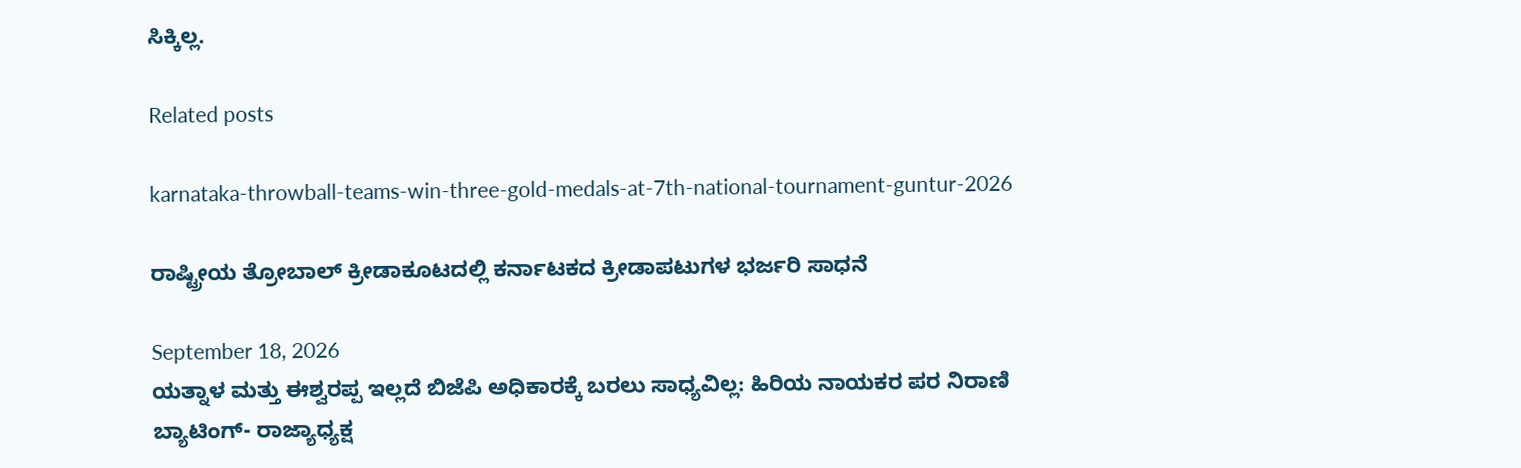ಸಿಕ್ಕಿಲ್ಲ.

Related posts

karnataka-throwball-teams-win-three-gold-medals-at-7th-national-tournament-guntur-2026

ರಾಷ್ಟ್ರೀಯ ತ್ರೋಬಾಲ್ ಕ್ರೀಡಾಕೂಟದಲ್ಲಿ ಕರ್ನಾಟಕದ ಕ್ರೀಡಾಪಟುಗಳ ಭರ್ಜರಿ ಸಾಧನೆ

September 18, 2026
ಯತ್ನಾಳ ಮತ್ತು ಈಶ್ವರಪ್ಪ ಇಲ್ಲದೆ ಬಿಜೆಪಿ ಅಧಿಕಾರಕ್ಕೆ ಬರಲು ಸಾಧ್ಯವಿಲ್ಲ: ಹಿರಿಯ ನಾಯಕರ ಪರ ನಿರಾಣಿ ಬ್ಯಾಟಿಂಗ್- ರಾಜ್ಯಾಧ್ಯಕ್ಷ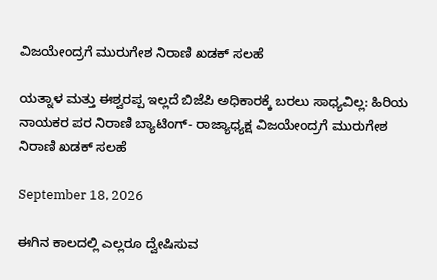ವಿಜಯೇಂದ್ರಗೆ ಮುರುಗೇಶ ನಿರಾಣಿ ಖಡಕ್ ಸಲಹೆ

ಯತ್ನಾಳ ಮತ್ತು ಈಶ್ವರಪ್ಪ ಇಲ್ಲದೆ ಬಿಜೆಪಿ ಅಧಿಕಾರಕ್ಕೆ ಬರಲು ಸಾಧ್ಯವಿಲ್ಲ: ಹಿರಿಯ ನಾಯಕರ ಪರ ನಿರಾಣಿ ಬ್ಯಾಟಿಂಗ್- ರಾಜ್ಯಾಧ್ಯಕ್ಷ ವಿಜಯೇಂದ್ರಗೆ ಮುರುಗೇಶ ನಿರಾಣಿ ಖಡಕ್ ಸಲಹೆ

September 18, 2026

ಈಗಿನ ಕಾಲದಲ್ಲಿ ಎಲ್ಲರೂ ದ್ವೇಷಿಸುವ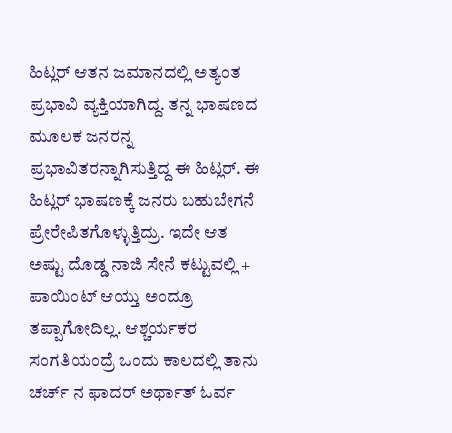ಹಿಟ್ಲರ್ ಆತನ ಜಮಾನದಲ್ಲಿ ಅತ್ಯಂತ ಪ್ರಭಾವಿ ವ್ಯಕ್ತಿಯಾಗಿದ್ದ. ತನ್ನ ಭಾಷಣದ ಮೂಲಕ ಜನರನ್ನ ಪ್ರಭಾವಿತರನ್ನಾಗಿಸುತ್ತಿದ್ದ ಈ ಹಿಟ್ಲರ್. ಈ ಹಿಟ್ಲರ್ ಭಾಷಣಕ್ಕೆ ಜನರು ಬಹುಬೇಗನೆ ಪ್ರೇರೇಪಿತಗೊಳ್ಳುತ್ತಿದ್ರು. ಇದೇ ಆತ ಅಷ್ಟು ದೊಡ್ಡ ನಾಜಿ ಸೇನೆ ಕಟ್ಟುವಲ್ಲಿ + ಪಾಯಿಂಟ್ ಆಯ್ತು ಅಂದ್ರೂ ತಪ್ಪಾಗೋದಿಲ್ಲ. ಆಶ್ಚರ್ಯಕರ ಸಂಗತಿಯಂದ್ರೆ ಒಂದು ಕಾಲದಲ್ಲಿ ತಾನು ಚರ್ಚ್ ನ ಫಾದರ್ ಅರ್ಥಾತ್ ಓರ್ವ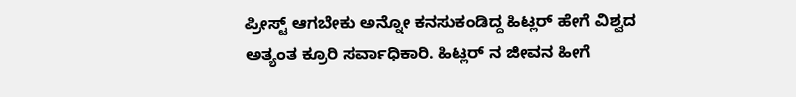ಪ್ರೀಸ್ಟ್ ಆಗಬೇಕು ಅನ್ನೋ ಕನಸುಕಂಡಿದ್ದ ಹಿಟ್ಲರ್ ಹೇಗೆ ವಿಶ್ವದ ಅತ್ಯಂತ ಕ್ರೂರಿ ಸರ್ವಾಧಿಕಾರಿ. ಹಿಟ್ಲರ್ ನ ಜೀವನ ಹೀಗೆ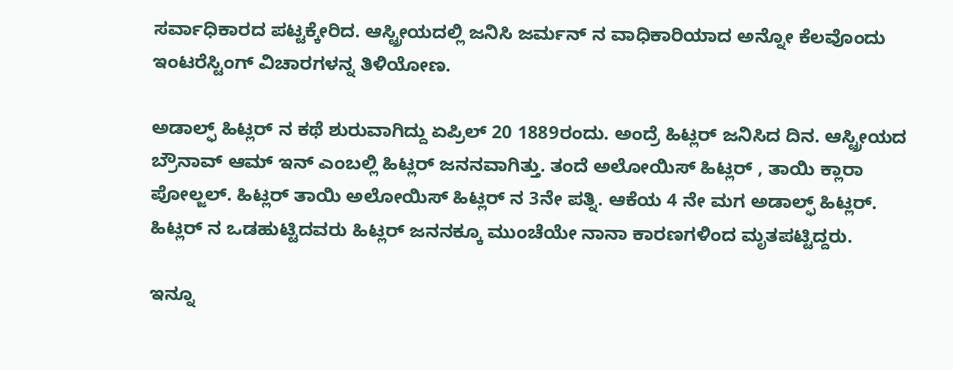ಸರ್ವಾಧಿಕಾರದ ಪಟ್ಟಕ್ಕೇರಿದ. ಆಸ್ಟ್ರೀಯದಲ್ಲಿ ಜನಿಸಿ ಜರ್ಮನ್ ನ ವಾಧಿಕಾರಿಯಾದ ಅನ್ನೋ ಕೆಲವೊಂದು ಇಂಟರೆಸ್ಟಿಂಗ್ ವಿಚಾರಗಳನ್ನ ತಿಳಿಯೋಣ.

ಅಡಾಲ್ಫ್ ಹಿಟ್ಲರ್ ನ ಕಥೆ ಶುರುವಾಗಿದ್ದು ಏಪ್ರಿಲ್ 20 1889ರಂದು. ಅಂದ್ರೆ ಹಿಟ್ಲರ್ ಜನಿಸಿದ ದಿನ. ಆಸ್ಟ್ರೀಯದ ಬ್ರೌನಾವ್ ಆಮ್ ಇನ್ ಎಂಬಲ್ಲಿ ಹಿಟ್ಲರ್ ಜನನವಾಗಿತ್ತು. ತಂದೆ ಅಲೋಯಿಸ್ ಹಿಟ್ಲರ್ , ತಾಯಿ ಕ್ಲಾರಾ ಪೋಲ್ಜಲ್. ಹಿಟ್ಲರ್ ತಾಯಿ ಅಲೋಯಿಸ್ ಹಿಟ್ಲರ್ ನ 3ನೇ ಪತ್ನಿ. ಆಕೆಯ 4 ನೇ ಮಗ ಅಡಾಲ್ಫ್ ಹಿಟ್ಲರ್. ಹಿಟ್ಲರ್ ನ ಒಡಹುಟ್ಟಿದವರು ಹಿಟ್ಲರ್ ಜನನಕ್ಕೂ ಮುಂಚೆಯೇ ನಾನಾ ಕಾರಣಗಳಿಂದ ಮೃತಪಟ್ಟಿದ್ದರು.

ಇನ್ನೂ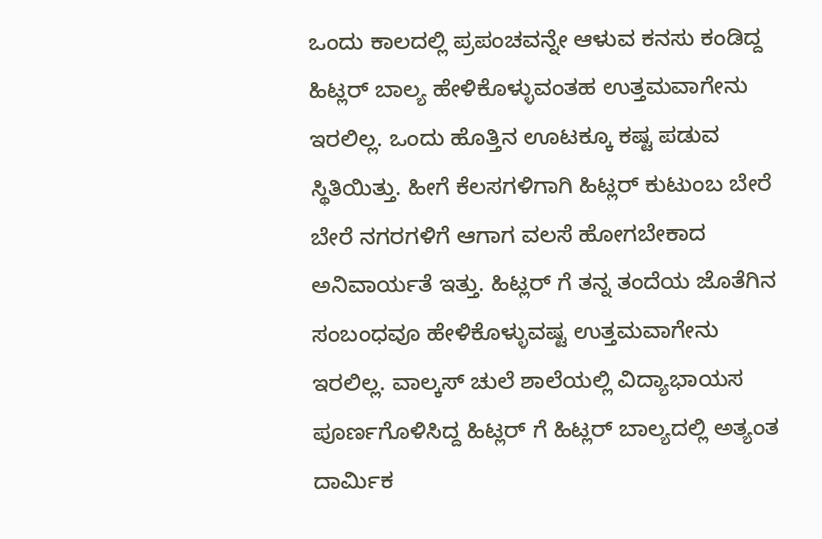ಒಂದು ಕಾಲದಲ್ಲಿ ಪ್ರಪಂಚವನ್ನೇ ಆಳುವ ಕನಸು ಕಂಡಿದ್ದ ಹಿಟ್ಲರ್ ಬಾಲ್ಯ ಹೇಳಿಕೊಳ್ಳುವಂತಹ ಉತ್ತಮವಾಗೇನು ಇರಲಿಲ್ಲ. ಒಂದು ಹೊತ್ತಿನ ಊಟಕ್ಕೂ ಕಷ್ಟ ಪಡುವ ಸ್ಥಿತಿಯಿತ್ತು. ಹೀಗೆ ಕೆಲಸಗಳಿಗಾಗಿ ಹಿಟ್ಲರ್ ಕುಟುಂಬ ಬೇರೆ ಬೇರೆ ನಗರಗಳಿಗೆ ಆಗಾಗ ವಲಸೆ ಹೋಗಬೇಕಾದ ಅನಿವಾರ್ಯತೆ ಇತ್ತು. ಹಿಟ್ಲರ್ ಗೆ ತನ್ನ ತಂದೆಯ ಜೊತೆಗಿನ ಸಂಬಂಧವೂ ಹೇಳಿಕೊಳ್ಳುವಷ್ಟ ಉತ್ತಮವಾಗೇನು ಇರಲಿಲ್ಲ. ವಾಲ್ಕಸ್ ಚುಲೆ ಶಾಲೆಯಲ್ಲಿ ವಿದ್ಯಾಭಾಯಸ ಪೂರ್ಣಗೊಳಿಸಿದ್ದ ಹಿಟ್ಲರ್ ಗೆ ಹಿಟ್ಲರ್ ಬಾಲ್ಯದಲ್ಲಿ ಅತ್ಯಂತ ದಾರ್ಮಿಕ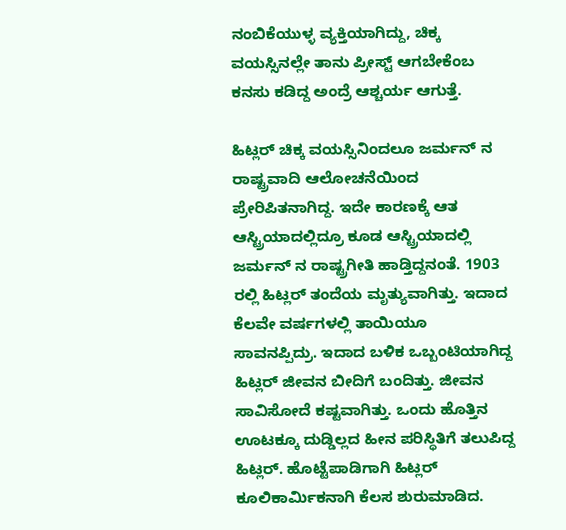ನಂಬಿಕೆಯುಳ್ಳ ವ್ಯಕ್ತಿಯಾಗಿದ್ದು, ಚಿಕ್ಕ ವಯಸ್ಸಿನಲ್ಲೇ ತಾನು ಪ್ರೀಸ್ಟ್ ಆಗಬೇಕೆಂಬ ಕನಸು ಕಡಿದ್ದ ಅಂದ್ರೆ ಆಶ್ಚರ್ಯ ಆಗುತ್ತೆ.

ಹಿಟ್ಲರ್ ಚಿಕ್ಕ ವಯಸ್ಸಿನಿಂದಲೂ ಜರ್ಮನ್ ನ ರಾಷ್ಟ್ರವಾದಿ ಆಲೋಚನೆಯಿಂದ ಪ್ರೇರಿಪಿತನಾಗಿದ್ದ. ಇದೇ ಕಾರಣಕ್ಕೆ ಆತ ಆಸ್ಟ್ರಿಯಾದಲ್ಲಿದ್ರೂ ಕೂಡ ಆಸ್ಟ್ರಿಯಾದಲ್ಲಿ ಜರ್ಮನ್ ನ ರಾಷ್ಟ್ರಗೀತಿ ಹಾಡ್ತಿದ್ದನಂತೆ. 1903 ರಲ್ಲಿ ಹಿಟ್ಲರ್ ತಂದೆಯ ಮೃತ್ಯುವಾಗಿತ್ತು. ಇದಾದ ಕೆಲವೇ ವರ್ಷಗಳಲ್ಲಿ ತಾಯಿಯೂ ಸಾವನಪ್ಪಿದ್ರು. ಇದಾದ ಬಳಿಕ ಒಬ್ಬಂಟಿಯಾಗಿದ್ದ ಹಿಟ್ಲರ್ ಜೀವನ ಬೀದಿಗೆ ಬಂದಿತ್ತು. ಜೀವನ ಸಾವಿಸೋದೆ ಕಷ್ಟವಾಗಿತ್ತು. ಒಂದು ಹೊತ್ತಿನ ಊಟಕ್ಕೂ ದುಡ್ಡಿಲ್ಲದ ಹೀನ ಪರಿಸ್ಥಿತಿಗೆ ತಲುಪಿದ್ದ ಹಿಟ್ಲರ್. ಹೊಟ್ಟೆಪಾಡಿಗಾಗಿ ಹಿಟ್ಲರ್ ಕೂಲಿಕಾರ್ಮಿಕನಾಗಿ ಕೆಲಸ ಶುರುಮಾಡಿದ.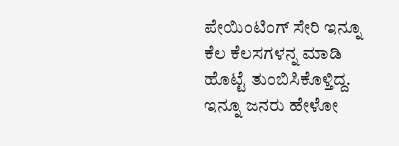ಪೇಯಿಂಟಿಂಗ್ ಸೇರಿ ಇನ್ನೂ ಕೆಲ ಕೆಲಸಗಳನ್ನ ಮಾಡಿ ಹೊಟ್ಟೆ ತುಂಬಿಸಿಕೊಳ್ತಿದ್ದ. ಇನ್ನೂ ಜನರು ಹೇಳೋ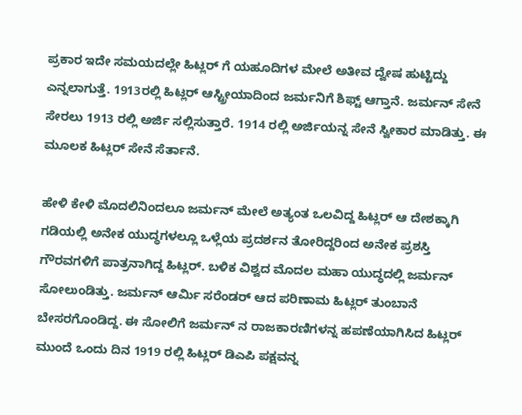ಪ್ರಕಾರ ಇದೇ ಸಮಯದಲ್ಲೇ ಹಿಟ್ಲರ್ ಗೆ ಯಹೂದಿಗಳ ಮೇಲೆ ಅತೀವ ದ್ವೇಷ ಹುಟ್ಟಿದ್ದು ಎನ್ನಲಾಗುತ್ತೆ. 1913ರಲ್ಲಿ ಹಿಟ್ಲರ್ ಆಸ್ಟ್ರೀಯಾದಿಂದ ಜರ್ಮನಿಗೆ ಶಿಫ್ಟ್ ಆಗ್ತಾನೆ. ಜರ್ಮನ್ ಸೇನೆ ಸೇರಲು 1913 ರಲ್ಲಿ ಅರ್ಜಿ ಸಲ್ಲಿಸುತ್ತಾರೆ. 1914 ರಲ್ಲಿ ಅರ್ಜಿಯನ್ನ ಸೇನೆ ಸ್ವೀಕಾರ ಮಾಡಿತ್ತು. ಈ ಮೂಲಕ ಹಿಟ್ಲರ್ ಸೇನೆ ಸೆರ್ತಾನೆ.

ಹೇಳಿ ಕೇಳಿ ಮೊದಲಿನಿಂದಲೂ ಜರ್ಮನ್ ಮೇಲೆ ಅತ್ಯಂತ ಒಲವಿದ್ದ ಹಿಟ್ಲರ್ ಆ ದೇಶಕ್ಕಾಗಿ ಗಡಿಯಲ್ಲಿ ಅನೇಕ ಯುದ್ಧಗಳಲ್ಲೂ ಒಳ್ಲೆಯ ಪ್ರದರ್ಶನ ತೋರಿದ್ದರಿಂದ ಅನೇಕ ಪ್ರಶಸ್ತಿ ಗೌರವಗಳಿಗೆ ಪಾತ್ರನಾಗಿದ್ದ ಹಿಟ್ಲರ್. ಬಳಿಕ ವಿಶ್ವದ ಮೊದಲ ಮಹಾ ಯುದ್ಧದಲ್ಲಿ ಜರ್ಮನ್ ಸೋಲುಂಡಿತ್ತು. ಜರ್ಮನ್ ಆರ್ಮಿ ಸರೆಂಡರ್ ಆದ ಪರಿಣಾಮ ಹಿಟ್ಲರ್ ತುಂಬಾನೆ ಬೇಸರಗೊಂಡಿದ್ದ. ಈ ಸೋಲಿಗೆ ಜರ್ಮನ್ ನ ರಾಜಕಾರಣಿಗಳನ್ನ ಹಪಣೆಯಾಗಿಸಿದ ಹಿಟ್ಲರ್ ಮುಂದೆ ಒಂದು ದಿನ 1919 ರಲ್ಲಿ ಹಿಟ್ಲರ್ ಡಿಎಪಿ ಪಕ್ಷವನ್ನ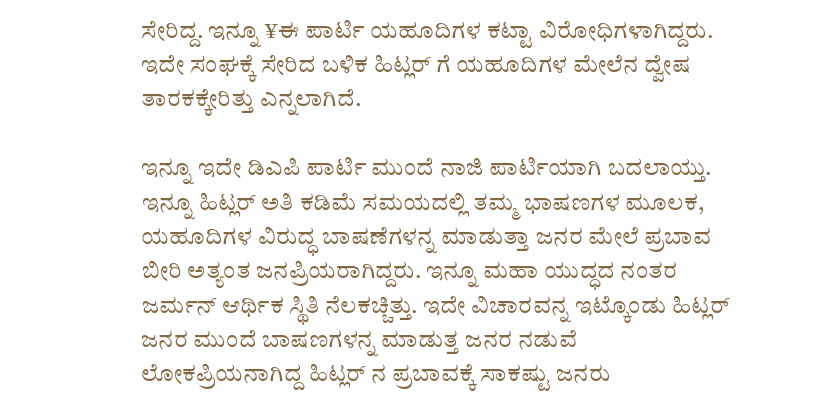ಸೇರಿದ್ದ. ಇನ್ನೂ ¥ಈ ಪಾರ್ಟಿ ಯಹೂದಿಗಳ ಕಟ್ಟಾ ವಿರೋಧಿಗಳಾಗಿದ್ದರು. ಇದೇ ಸಂಘಕ್ಕೆ ಸೇರಿದ ಬಳಿಕ ಹಿಟ್ಲರ್ ಗೆ ಯಹೂದಿಗಳ ಮೇಲೆನ ದ್ವೇಷ ತಾರಕಕ್ಕೇರಿತ್ತು ಎನ್ನಲಾಗಿದೆ.

ಇನ್ನೂ ಇದೇ ಡಿಎಪಿ ಪಾರ್ಟಿ ಮುಂದೆ ನಾಜಿ ಪಾರ್ಟಿಯಾಗಿ ಬದಲಾಯ್ತು. ಇನ್ನೂ ಹಿಟ್ಲರ್ ಅತಿ ಕಡಿಮೆ ಸಮಯದಲ್ಲಿ ತಮ್ಮ ಭಾಷಣಗಳ ಮೂಲಕ, ಯಹೂದಿಗಳ ವಿರುದ್ಧ ಬಾಷಣೆಗಳನ್ನ ಮಾಡುತ್ತಾ ಜನರ ಮೇಲೆ ಪ್ರಬಾವ ಬೀರಿ ಅತ್ಯಂತ ಜನಪ್ರಿಯರಾಗಿದ್ದರು. ಇನ್ನೂ ಮಹಾ ಯುದ್ಧದ ನಂತರ ಜರ್ಮನ್ ಆರ್ಥಿಕ ಸ್ಥಿತಿ ನೆಲಕಚ್ಚಿತ್ತು. ಇದೇ ವಿಚಾರವನ್ನ ಇಟ್ಕೊಂಡು ಹಿಟ್ಲರ್ ಜನರ ಮುಂದೆ ಬಾಷಣಗಳನ್ನ ಮಾಡುತ್ತ ಜನರ ನಡುವೆ ಲೋಕಪ್ರಿಯನಾಗಿದ್ದ ಹಿಟ್ಲರ್ ನ ಪ್ರಬಾವಕ್ಕೆ ಸಾಕಷ್ಟು ಜನರು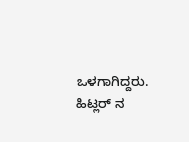ಒಳಗಾಗಿದ್ದರು. ಹಿಟ್ಲರ್ ನ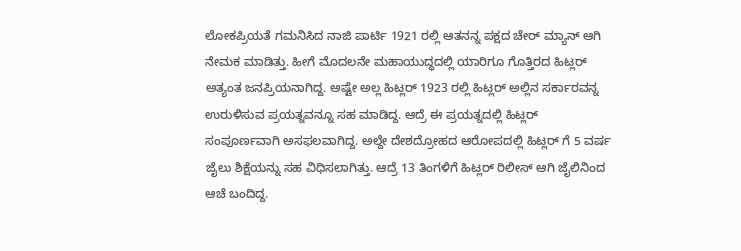ಲೋಕಪ್ರಿಯತೆ ಗಮನಿಸಿದ ನಾಜಿ ಪಾರ್ಟಿ 1921 ರಲ್ಲಿ ಆತನನ್ನ ಪಕ್ಷದ ಚೇರ್ ಮ್ಯಾನ್ ಆಗಿ ನೇಮಕ ಮಾಡಿತ್ತು. ಹೀಗೆ ಮೊದಲನೇ ಮಹಾಯುದ್ಧದಲ್ಲಿ ಯಾರಿಗೂ ಗೊತ್ತಿರದ ಹಿಟ್ಲರ್ ಅತ್ಯಂತ ಜನಪ್ರಿಯನಾಗಿದ್ದ. ಅಷ್ಟೇ ಅಲ್ಲ ಹಿಟ್ಲರ್ 1923 ರಲ್ಲಿ ಹಿಟ್ಲರ್ ಅಲ್ಲಿನ ಸರ್ಕಾರವನ್ನ ಉರುಳಿಸುವ ಪ್ರಯತ್ನವನ್ನೂ ಸಹ ಮಾಡಿದ್ದ. ಆದ್ರೆ ಈ ಪ್ರಯತ್ನದಲ್ಲಿ ಹಿಟ್ಲರ್ ಸಂಪೂರ್ಣವಾಗಿ ಅಸಫಲವಾಗಿದ್ದ. ಅಲ್ದೇ ದೇಶದ್ರೋಹದ ಆರೋಪದಲ್ಲಿ ಹಿಟ್ಲರ್ ಗೆ 5 ವರ್ಷ ಜೈಲು ಶಿಕ್ಷೆಯನ್ನು ಸಹ ವಿಧಿಸಲಾಗಿತ್ತು. ಆದ್ರೆ 13 ತಿಂಗಳಿಗೆ ಹಿಟ್ಲರ್ ರಿಲೀಸ್ ಆಗಿ ಜೈಲಿನಿಂದ ಆಚೆ ಬಂದಿದ್ದ.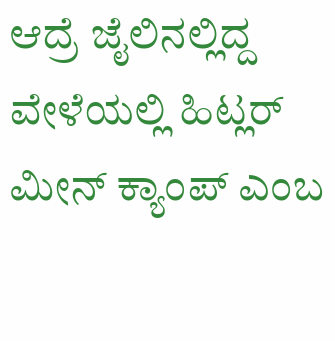ಆದ್ರೆ ಜೈಲಿನಲ್ಲಿದ್ದ ವೇಳೆಯಲ್ಲಿ ಹಿಟ್ಲರ್ ಮೀನ್ ಕ್ಯಾಂಪ್ ಎಂಬ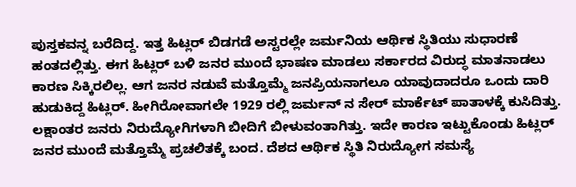ಪುಸ್ತಕವನ್ನ ಬರೆದಿದ್ದ. ಇತ್ತ ಹಿಟ್ಲರ್ ಬಿಡಗಡೆ ಅಸ್ಟರಲ್ಲೇ ಜರ್ಮನಿಯ ಆರ್ಥಿಕ ಸ್ಥಿತಿಯು ಸುಧಾರಣೆ ಹಂತದಲ್ಲಿತ್ತು. ಈಗ ಹಿಟ್ಲರ್ ಬಳಿ ಜನರ ಮುಂದೆ ಭಾಷಣ ಮಾಡಲು ಸರ್ಕಾರದ ವಿರುದ್ಧ ಮಾತನಾಡಲು ಕಾರಣ ಸಿಕ್ಕಿರಲಿಲ್ಲ. ಆಗ ಜನರ ನಡುವೆ ಮತ್ತೊಮ್ಮೆ ಜನಪ್ರಿಯನಾಗಲೂ ಯಾವುದಾದರೂ ಒಂದು ದಾರಿ ಹುಡುಕಿದ್ದ ಹಿಟ್ಲರ್. ಹೀಗಿರೋವಾಗಲೇ 1929 ರಲ್ಲಿ ಜರ್ಮನ್ ನ ಸೇರ್ ಮಾರ್ಕೆಟ್ ಪಾತಾಳಕ್ಕೆ ಕುಸಿದಿತ್ತು. ಲಕ್ಷಾಂತರ ಜನರು ನಿರುದ್ಯೋಗಿಗಳಾಗಿ ಬೀದಿಗೆ ಬೀಳುವಂತಾಗಿತ್ತು. ಇದೇ ಕಾರಣ ಇಟ್ಟುಕೊಂಡು ಹಿಟ್ಲರ್ ಜನರ ಮುಂದೆ ಮತ್ತೊಮ್ಮೆ ಪ್ರಚಲಿತಕ್ಕೆ ಬಂದ. ದೆಶದ ಆರ್ಥಿಕ ಸ್ಥಿತಿ ನಿರುದ್ಯೋಗ ಸಮಸ್ಯೆ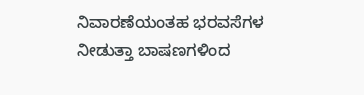ನಿವಾರಣೆಯಂತಹ ಭರವಸೆಗಳ ನೀಡುತ್ತಾ ಬಾಷಣಗಳಿಂದ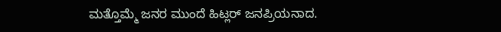ಮತ್ತೊಮ್ಮೆ ಜನರ ಮುಂದೆ ಹಿಟ್ಲರ್ ಜನಪ್ರಿಯನಾದ.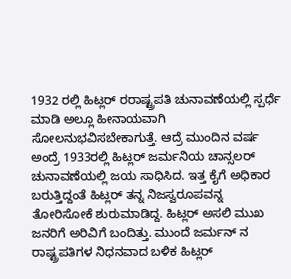1932 ರಲ್ಲಿ ಹಿಟ್ಲರ್ ರರಾಷ್ಟ್ರಪತಿ ಚುನಾವಣೆಯಲ್ಲಿ ಸ್ಪರ್ಧೆ ಮಾಡಿ ಅಲ್ಲೂ ಹೀನಾಯವಾಗಿ ಸೋಲನುಭವಿಸಬೇಕಾಗುತ್ತೆ. ಆದ್ರೆ ಮುಂದಿನ ವರ್ಷ ಅಂದ್ರೆ 1933ರಲ್ಲಿ ಹಿಟ್ಲರ್ ಜರ್ಮನಿಯ ಚಾನ್ಸಲರ್ ಚುನಾವಣೆಯಲ್ಲಿ ಜಯ ಸಾಧಿಸಿದ. ಇತ್ತ ಕೈಗೆ ಅಧಿಕಾರ ಬರುತ್ತಿದ್ದಂತೆ ಹಿಟ್ಲರ್ ತನ್ನ ನಿಜಸ್ವರೂಪವನ್ನ ತೋರಿಸೋಕೆ ಶುರುಮಾಡಿದ್ದ. ಹಿಟ್ಲರ್ ಅಸಲಿ ಮುಖ ಜನರಿಗೆ ಅರಿವಿಗೆ ಬಂದಿತ್ತು. ಮುಂದೆ ಜರ್ಮನ್ ನ ರಾಷ್ಟ್ರಪತಿಗಳ ನಿಧನವಾದ ಬಳಿಕ ಹಿಟ್ಲರ್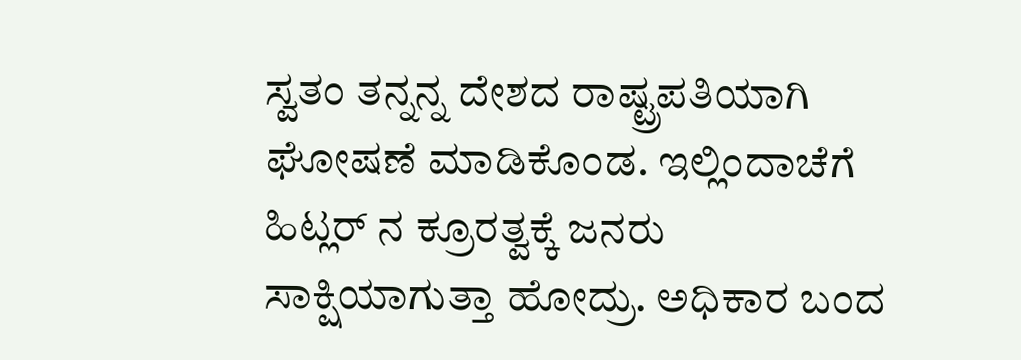ಸ್ವತಂ ತನ್ನನ್ನ ದೇಶದ ರಾಷ್ಟ್ರಪತಿಯಾಗಿ ಘೋಷಣೆ ಮಾಡಿಕೊಂಡ. ಇಲ್ಲಿಂದಾಚೆಗೆ ಹಿಟ್ಲರ್ ನ ಕ್ರೂರತ್ವಕ್ಕೆ ಜನರು ಸಾಕ್ಷಿಯಾಗುತ್ತಾ ಹೋದ್ರು. ಅಧಿಕಾರ ಬಂದ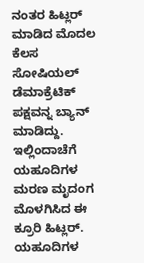ನಂತರ ಹಿಟ್ಲರ್ ಮಾಡಿದ ಮೊದಲ ಕೆಲಸ ಸೋಷಿಯಲ್ ಡೆಮಾಕ್ರೆಟಿಕ್ ಪಕ್ಷವನ್ನ ಬ್ಯಾನ್ ಮಾಡಿದ್ದು. ಇಲ್ಲಿಂದಾಚೆಗೆ ಯಹೂದಿಗಳ ಮರಣ ಮೃದಂಗ ಮೊಳಗಿಸಿದ ಈ ಕ್ರೂರಿ ಹಿಟ್ಲರ್. ಯಹೂದಿಗಳ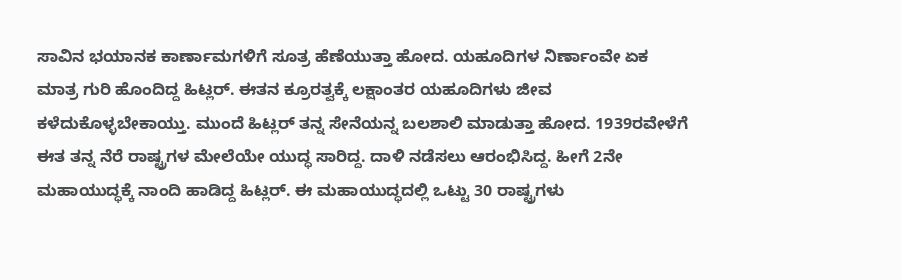ಸಾವಿನ ಭಯಾನಕ ಕಾರ್ಣಾಮಗಳಿಗೆ ಸೂತ್ರ ಹೆಣೆಯುತ್ತಾ ಹೋದ. ಯಹೂದಿಗಳ ನಿರ್ಣಾಂವೇ ಏಕ ಮಾತ್ರ ಗುರಿ ಹೊಂದಿದ್ದ ಹಿಟ್ಲರ್. ಈತನ ಕ್ರೂರತ್ವಕ್ಕೆ ಲಕ್ಷಾಂತರ ಯಹೂದಿಗಳು ಜೀವ ಕಳೆದುಕೊಳ್ಳಬೇಕಾಯ್ತು. ಮುಂದೆ ಹಿಟ್ಲರ್ ತನ್ನ ಸೇನೆಯನ್ನ ಬಲಶಾಲಿ ಮಾಡುತ್ತಾ ಹೋದ. 1939ರವೇಳೆಗೆ ಈತ ತನ್ನ ನೆರೆ ರಾಷ್ಟ್ರಗಳ ಮೇಲೆಯೇ ಯುದ್ಧ ಸಾರಿದ್ದ. ದಾಳಿ ನಡೆಸಲು ಆರಂಭಿಸಿದ್ದ. ಹೀಗೆ 2ನೇ ಮಹಾಯುದ್ಧಕ್ಕೆ ನಾಂದಿ ಹಾಡಿದ್ದ ಹಿಟ್ಲರ್. ಈ ಮಹಾಯುದ್ಧದಲ್ಲಿ ಒಟ್ಟು 30 ರಾಷ್ಟ್ರಗಳು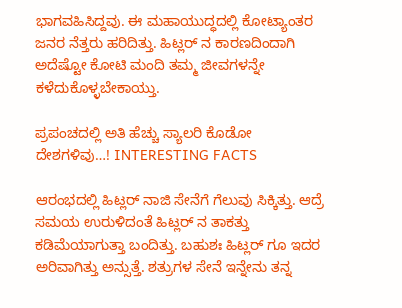ಭಾಗವಹಿಸಿದ್ದವು. ಈ ಮಹಾಯುದ್ಧದಲ್ಲಿ ಕೋಟ್ಯಾಂತರ ಜನರ ನೆತ್ತರು ಹರಿದಿತ್ತು. ಹಿಟ್ಲರ್ ನ ಕಾರಣದಿಂದಾಗಿ ಅದೆಷ್ಟೋ ಕೋಟಿ ಮಂದಿ ತಮ್ಮ ಜೀವಗಳನ್ನೇ ಕಳೆದುಕೊಳ್ಳಬೇಕಾಯ್ತು.

ಪ್ರಪಂಚದಲ್ಲಿ ಅತಿ ಹೆಚ್ಚು ಸ್ಯಾಲರಿ ಕೊಡೋ ದೇಶಗಳಿವು…! INTERESTING FACTS

ಆರಂಭದಲ್ಲಿ ಹಿಟ್ಲರ್ ನಾಜಿ ಸೇನೆಗೆ ಗೆಲುವು ಸಿಕ್ಕಿತ್ತು. ಆದ್ರೆ ಸಮಯ ಉರುಳಿದಂತೆ ಹಿಟ್ಲರ್ ನ ತಾಕತ್ತು ಕಡಿಮೆಯಾಗುತ್ತಾ ಬಂದಿತ್ತು. ಬಹುಶಃ ಹಿಟ್ಲರ್ ಗೂ ಇದರ ಅರಿವಾಗಿತ್ತು ಅನ್ಸುತ್ತೆ. ಶತ್ರುಗಳ ಸೇನೆ ಇನ್ನೇನು ತನ್ನ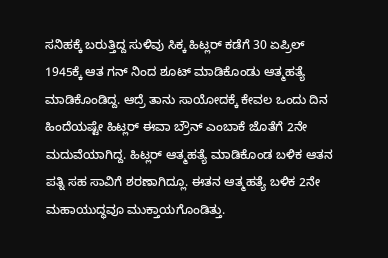ಸನಿಹಕ್ಕೆ ಬರುತ್ತಿದ್ದ ಸುಳಿವು ಸಿಕ್ಕ ಹಿಟ್ಲರ್ ಕಡೆಗೆ 30 ಏಪ್ರಿಲ್ 1945ಕ್ಕೆ ಆತ ಗನ್ ನಿಂದ ಶೂಟ್ ಮಾಡಿಕೊಂಡು ಆತ್ಮಹತ್ಯೆ ಮಾಡಿಕೊಂಡಿದ್ದ. ಆದ್ರೆ ತಾನು ಸಾಯೋದಕ್ಕೆ ಕೇವಲ ಒಂದು ದಿನ ಹಿಂದೆಯಷ್ಟೇ ಹಿಟ್ಲರ್ ಈವಾ ಬ್ರೌನ್ ಎಂಬಾಕೆ ಜೊತೆಗೆ 2ನೇ ಮದುವೆಯಾಗಿದ್ದ. ಹಿಟ್ಲರ್ ಆತ್ಮಹತ್ಯೆ ಮಾಡಿಕೊಂಡ ಬಳಿಕ ಆತನ ಪತ್ನಿ ಸಹ ಸಾವಿಗೆ ಶರಣಾಗಿದ್ಲೂ. ಈತನ ಆತ್ಮಹತ್ಯೆ ಬಳಿಕ 2ನೇ ಮಹಾಯುದ್ಧವೂ ಮುಕ್ತಾಯಗೊಂಡಿತ್ತು.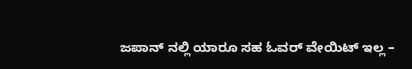ಜಪಾನ್ ನಲ್ಲಿ ಯಾರೂ ಸಹ ಓವರ್ ವೇಯಿಟ್ ಇಲ್ಲ –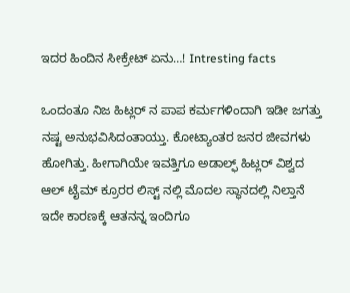ಇದರ ಹಿಂದಿನ ಸೀಕ್ರೇಟ್ ಏನು…! Intresting facts

ಒಂದಂತೂ ನಿಜ ಹಿಟ್ಲರ್ ನ ಪಾಪ ಕರ್ಮಗಳಿಂದಾಗಿ ಇಡೀ ಜಗತ್ತು ನಷ್ಟ ಅನುಭವಿಸಿದಂತಾಯ್ತು. ಕೋಟ್ಯಾಂತರ ಜನರ ಜೀವಗಳು ಹೋಗಿತ್ತು. ಹೀಗಾಗಿಯೇ ಇವತ್ತಿಗೂ ಅಡಾಲ್ಫ್ ಹಿಟ್ಲರ್ ವಿಶ್ವದ ಆಲ್ ಟೈಮ್ ಕ್ರೂರರ ಲಿಸ್ಟ್ ನಲ್ಲಿ ಮೊದಲ ಸ್ಥಾನದಲ್ಲಿ ನಿಲ್ತಾನೆ ಇದೇ ಕಾರಣಕ್ಕೆ ಆತನನ್ನ ಇಂದಿಗೂ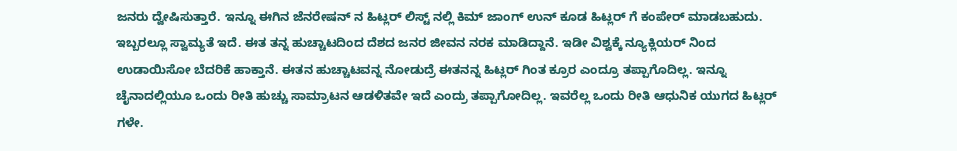ಜನರು ದ್ವೇಷಿಸುತ್ತಾರೆ. ಇನ್ನೂ ಈಗಿನ ಜೆನರೇಷನ್ ನ ಹಿಟ್ಲರ್ ಲಿಸ್ಟ್ ನಲ್ಲಿ ಕಿಮ್ ಜಾಂಗ್ ಉನ್ ಕೂಡ ಹಿಟ್ಲರ್ ಗೆ ಕಂಪೇರ್ ಮಾಡಬಹುದು. ಇಬ್ಬರಲ್ಲೂ ಸ್ವಾಮ್ಯತೆ ಇದೆ. ಈತ ತನ್ನ ಹುಚ್ಚಾಟದಿಂದ ದೆಶದ ಜನರ ಜೀವನ ನರಕ ಮಾಡಿದ್ದಾನೆ. ಇಡೀ ವಿಶ್ವಕ್ಕೆ ನ್ಯೂಕ್ಲಿಯರ್ ನಿಂದ ಉಡಾಯಿಸೋ ಬೆದರಿಕೆ ಹಾಕ್ತಾನೆ. ಈತನ ಹುಚ್ಚಾಟವನ್ನ ನೋಡುದ್ರೆ ಈತನನ್ನ ಹಿಟ್ಲರ್ ಗಿಂತ ಕ್ರೂರ ಎಂದ್ರೂ ತಪ್ಪಾಗೊದಿಲ್ಲ. ಇನ್ನೂ ಚೈನಾದಲ್ಲಿಯೂ ಒಂದು ರೀತಿ ಹುಚ್ಚು ಸಾಮ್ರಾಟನ ಆಡಳಿತವೇ ಇದೆ ಎಂದ್ರು ತಪ್ಪಾಗೋದಿಲ್ಲ. ಇವರೆಲ್ಲ ಒಂದು ರೀತಿ ಆಧುನಿಕ ಯುಗದ ಹಿಟ್ಲರ್ ಗಳೇ.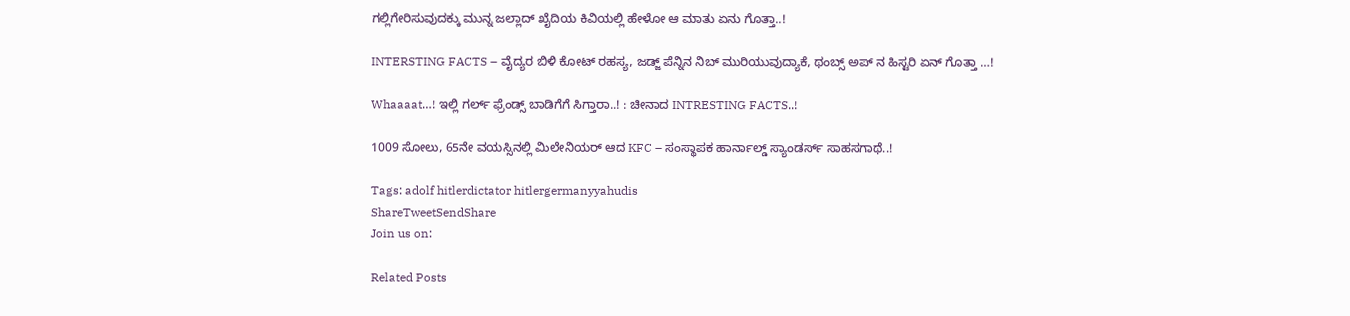ಗಲ್ಲಿಗೇರಿಸುವುದಕ್ಕು ಮುನ್ನ ಜಲ್ಲಾದ್ ಖೈದಿಯ ಕಿವಿಯಲ್ಲಿ ಹೇಳೋ ಆ ಮಾತು ಏನು ಗೊತ್ತಾ..!

INTERSTING FACTS – ವೈದ್ಯರ ಬಿಳಿ ಕೋಟ್ ರಹಸ್ಯ, ಜಡ್ಜ್ ಪೆನ್ನಿನ ನಿಬ್ ಮುರಿಯುವುದ್ಯಾಕೆ, ಥಂಬ್ಸ್ ಅಪ್ ನ ಹಿಸ್ಟರಿ ಏನ್ ಗೊತ್ತಾ …!

Whaaaat…! ಇಲ್ಲಿ ಗರ್ಲ್ ಫ್ರೆಂಡ್ಸ್ ಬಾಡಿಗೆಗೆ ಸಿಗ್ತಾರಾ..! : ಚೀನಾದ INTRESTING FACTS..!

1009 ಸೋಲು, 65ನೇ ವಯಸ್ಸಿನಲ್ಲಿ ಮಿಲೇನಿಯರ್ ಆದ KFC – ಸಂಸ್ಥಾಪಕ ಹಾರ್ನಾಲ್ಡ್ ಸ್ಯಾಂಡರ್ಸ್ ಸಾಹಸಗಾಥೆ..!

Tags: adolf hitlerdictator hitlergermanyyahudis
ShareTweetSendShare
Join us on:

Related Posts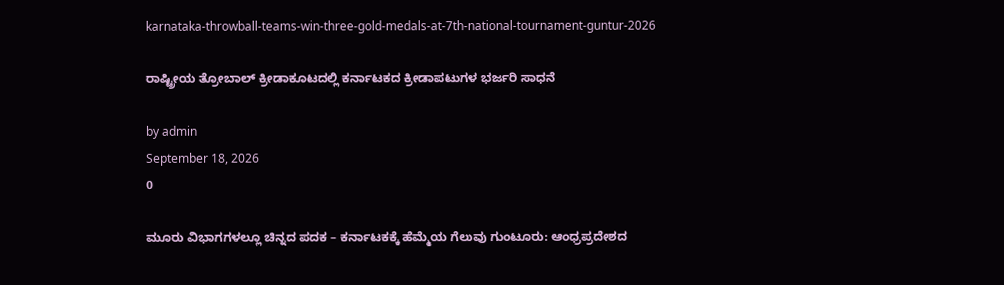karnataka-throwball-teams-win-three-gold-medals-at-7th-national-tournament-guntur-2026

ರಾಷ್ಟ್ರೀಯ ತ್ರೋಬಾಲ್ ಕ್ರೀಡಾಕೂಟದಲ್ಲಿ ಕರ್ನಾಟಕದ ಕ್ರೀಡಾಪಟುಗಳ ಭರ್ಜರಿ ಸಾಧನೆ

by admin
September 18, 2026
0

ಮೂರು ವಿಭಾಗಗಳಲ್ಲೂ ಚಿನ್ನದ ಪದಕ – ಕರ್ನಾಟಕಕ್ಕೆ ಹೆಮ್ಮೆಯ ಗೆಲುವು ಗುಂಟೂರು: ಆಂಧ್ರಪ್ರದೇಶದ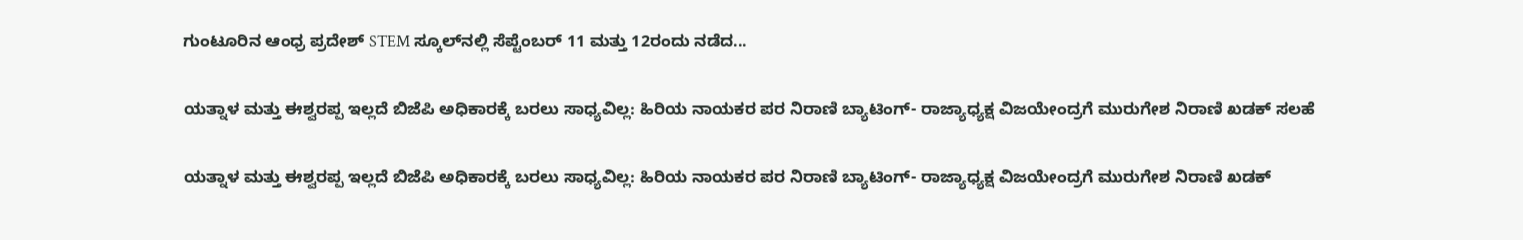ಗುಂಟೂರಿನ ಆಂಧ್ರ ಪ್ರದೇಶ್ STEM ಸ್ಕೂಲ್‌ನಲ್ಲಿ ಸೆಪ್ಟೆಂಬರ್ 11 ಮತ್ತು 12ರಂದು ನಡೆದ...

ಯತ್ನಾಳ ಮತ್ತು ಈಶ್ವರಪ್ಪ ಇಲ್ಲದೆ ಬಿಜೆಪಿ ಅಧಿಕಾರಕ್ಕೆ ಬರಲು ಸಾಧ್ಯವಿಲ್ಲ: ಹಿರಿಯ ನಾಯಕರ ಪರ ನಿರಾಣಿ ಬ್ಯಾಟಿಂಗ್- ರಾಜ್ಯಾಧ್ಯಕ್ಷ ವಿಜಯೇಂದ್ರಗೆ ಮುರುಗೇಶ ನಿರಾಣಿ ಖಡಕ್ ಸಲಹೆ

ಯತ್ನಾಳ ಮತ್ತು ಈಶ್ವರಪ್ಪ ಇಲ್ಲದೆ ಬಿಜೆಪಿ ಅಧಿಕಾರಕ್ಕೆ ಬರಲು ಸಾಧ್ಯವಿಲ್ಲ: ಹಿರಿಯ ನಾಯಕರ ಪರ ನಿರಾಣಿ ಬ್ಯಾಟಿಂಗ್- ರಾಜ್ಯಾಧ್ಯಕ್ಷ ವಿಜಯೇಂದ್ರಗೆ ಮುರುಗೇಶ ನಿರಾಣಿ ಖಡಕ್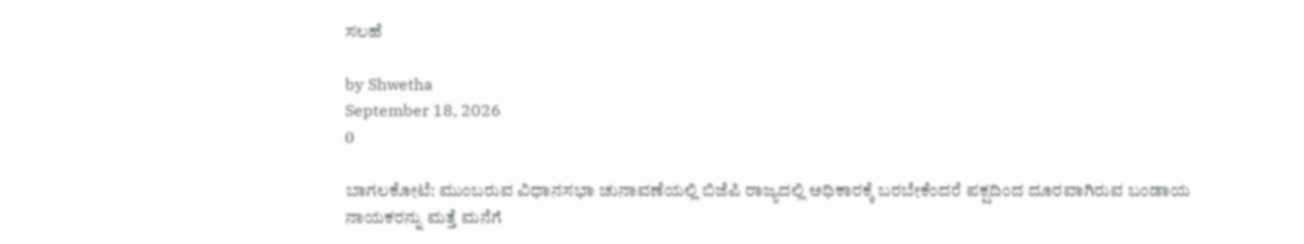ಸಲಹೆ

by Shwetha
September 18, 2026
0

ಬಾಗಲಕೋಟೆ: ಮುಂಬರುವ ವಿಧಾನಸಭಾ ಚುನಾವಣೆಯಲ್ಲಿ ಬಿಜೆಪಿ ರಾಜ್ಯದಲ್ಲಿ ಅಧಿಕಾರಕ್ಕೆ ಬರಬೇಕೆಂದರೆ ಪಕ್ಷದಿಂದ ದೂರವಾಗಿರುವ ಬಂಡಾಯ ನಾಯಕರನ್ನು ಮತ್ತೆ ಮನೆಗೆ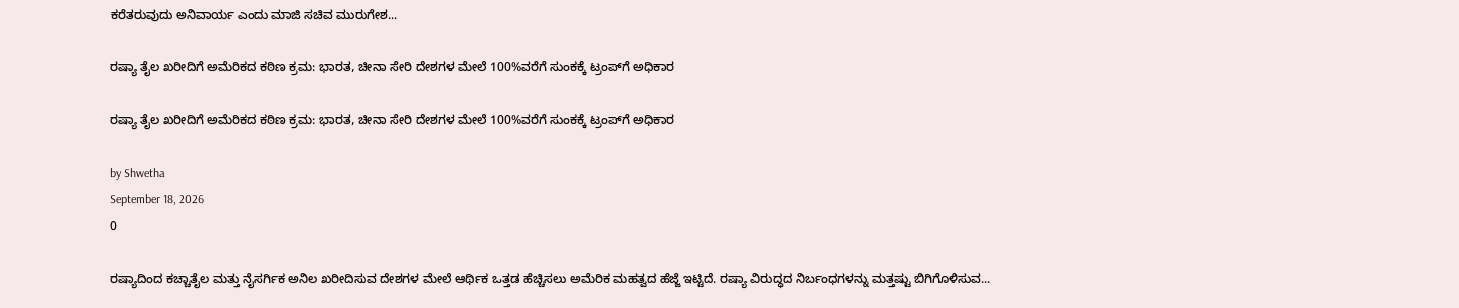ಕರೆತರುವುದು ಅನಿವಾರ್ಯ ಎಂದು ಮಾಜಿ ಸಚಿವ ಮುರುಗೇಶ...

ರಷ್ಯಾ ತೈಲ ಖರೀದಿಗೆ ಅಮೆರಿಕದ ಕಠಿಣ ಕ್ರಮ: ಭಾರತ, ಚೀನಾ ಸೇರಿ ದೇಶಗಳ ಮೇಲೆ 100%ವರೆಗೆ ಸುಂಕಕ್ಕೆ ಟ್ರಂಪ್‌ಗೆ ಅಧಿಕಾರ

ರಷ್ಯಾ ತೈಲ ಖರೀದಿಗೆ ಅಮೆರಿಕದ ಕಠಿಣ ಕ್ರಮ: ಭಾರತ, ಚೀನಾ ಸೇರಿ ದೇಶಗಳ ಮೇಲೆ 100%ವರೆಗೆ ಸುಂಕಕ್ಕೆ ಟ್ರಂಪ್‌ಗೆ ಅಧಿಕಾರ

by Shwetha
September 18, 2026
0

ರಷ್ಯಾದಿಂದ ಕಚ್ಚಾತೈಲ ಮತ್ತು ನೈಸರ್ಗಿಕ ಅನಿಲ ಖರೀದಿಸುವ ದೇಶಗಳ ಮೇಲೆ ಆರ್ಥಿಕ ಒತ್ತಡ ಹೆಚ್ಚಿಸಲು ಅಮೆರಿಕ ಮಹತ್ವದ ಹೆಜ್ಜೆ ಇಟ್ಟಿದೆ. ರಷ್ಯಾ ವಿರುದ್ಧದ ನಿರ್ಬಂಧಗಳನ್ನು ಮತ್ತಷ್ಟು ಬಿಗಿಗೊಳಿಸುವ...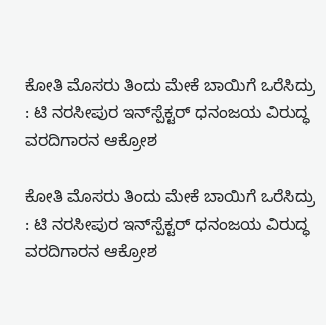ಕೋತಿ ಮೊಸರು ತಿಂದು ಮೇಕೆ ಬಾಯಿಗೆ ಒರೆಸಿದ್ರು : ಟಿ ನರಸೀಪುರ ಇನ್‌ಸ್ಪೆಕ್ಟರ್ ಧನಂಜಯ ವಿರುದ್ಧ ವರದಿಗಾರನ ಆಕ್ರೋಶ

ಕೋತಿ ಮೊಸರು ತಿಂದು ಮೇಕೆ ಬಾಯಿಗೆ ಒರೆಸಿದ್ರು : ಟಿ ನರಸೀಪುರ ಇನ್‌ಸ್ಪೆಕ್ಟರ್ ಧನಂಜಯ ವಿರುದ್ಧ ವರದಿಗಾರನ ಆಕ್ರೋಶ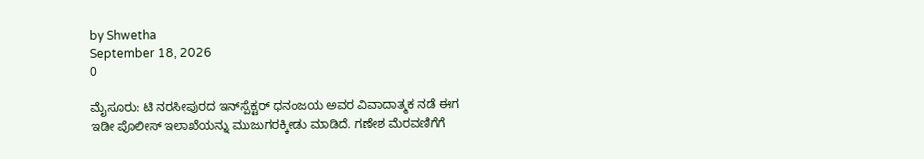by Shwetha
September 18, 2026
0

ಮೈಸೂರು: ಟಿ ನರಸೀಪುರದ ಇನ್‌ಸ್ಪೆಕ್ಟರ್ ಧನಂಜಯ ಅವರ ವಿವಾದಾತ್ಮಕ ನಡೆ ಈಗ ಇಡೀ ಪೊಲೀಸ್ ಇಲಾಖೆಯನ್ನು ಮುಜುಗರಕ್ಕೀಡು ಮಾಡಿದೆ. ಗಣೇಶ ಮೆರವಣಿಗೆಗೆ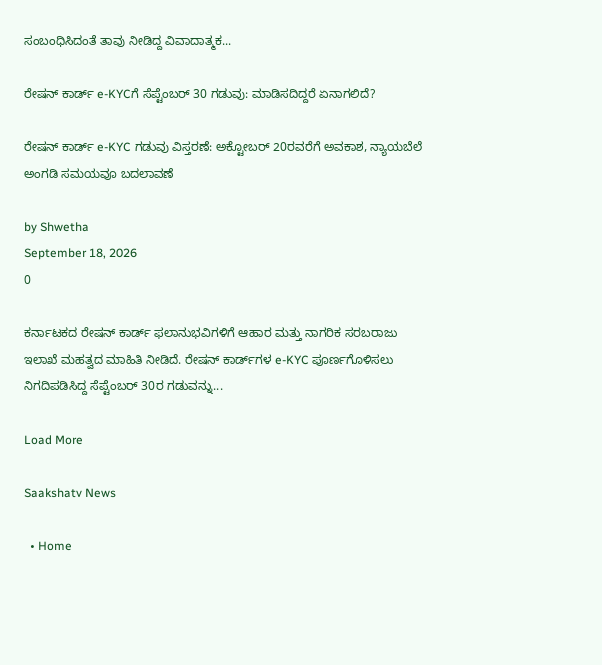ಸಂಬಂಧಿಸಿದಂತೆ ತಾವು ನೀಡಿದ್ದ ವಿವಾದಾತ್ಮಕ...

ರೇಷನ್ ಕಾರ್ಡ್ e-KYCಗೆ ಸೆಪ್ಟೆಂಬರ್ 30 ಗಡುವು: ಮಾಡಿಸದಿದ್ದರೆ ಏನಾಗಲಿದೆ?

ರೇಷನ್ ಕಾರ್ಡ್ e-KYC ಗಡುವು ವಿಸ್ತರಣೆ: ಅಕ್ಟೋಬರ್ 20ರವರೆಗೆ ಅವಕಾಶ, ನ್ಯಾಯಬೆಲೆ ಅಂಗಡಿ ಸಮಯವೂ ಬದಲಾವಣೆ

by Shwetha
September 18, 2026
0

ಕರ್ನಾಟಕದ ರೇಷನ್ ಕಾರ್ಡ್ ಫಲಾನುಭವಿಗಳಿಗೆ ಆಹಾರ ಮತ್ತು ನಾಗರಿಕ ಸರಬರಾಜು ಇಲಾಖೆ ಮಹತ್ವದ ಮಾಹಿತಿ ನೀಡಿದೆ. ರೇಷನ್ ಕಾರ್ಡ್‌ಗಳ e-KYC ಪೂರ್ಣಗೊಳಿಸಲು ನಿಗದಿಪಡಿಸಿದ್ದ ಸೆಪ್ಟೆಂಬರ್ 30ರ ಗಡುವನ್ನು...

Load More

Saakshatv News

  • Home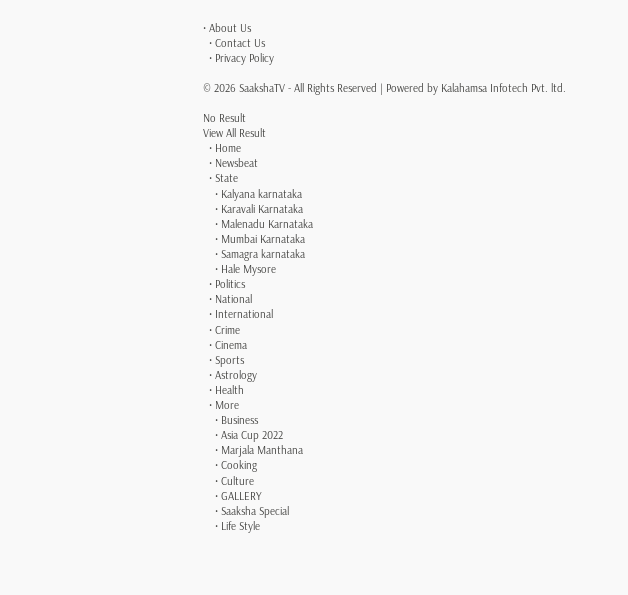• About Us
  • Contact Us
  • Privacy Policy

© 2026 SaakshaTV - All Rights Reserved | Powered by Kalahamsa Infotech Pvt. ltd.

No Result
View All Result
  • Home
  • Newsbeat
  • State
    • Kalyana karnataka
    • Karavali Karnataka
    • Malenadu Karnataka
    • Mumbai Karnataka
    • Samagra karnataka
    • Hale Mysore
  • Politics
  • National
  • International
  • Crime
  • Cinema
  • Sports
  • Astrology
  • Health
  • More
    • Business
    • Asia Cup 2022
    • Marjala Manthana
    • Cooking
    • Culture
    • GALLERY
    • Saaksha Special
    • Life Style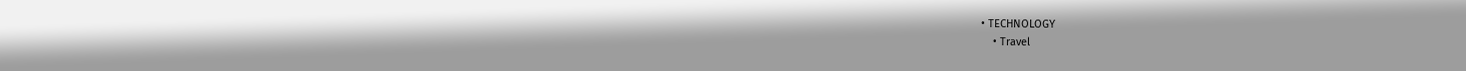• TECHNOLOGY
    • Travel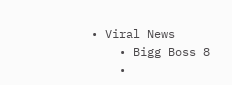• Viral News
    • Bigg Boss 8
    •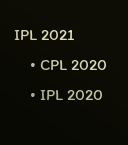IPL 2021
    • CPL 2020
    • IPL 2020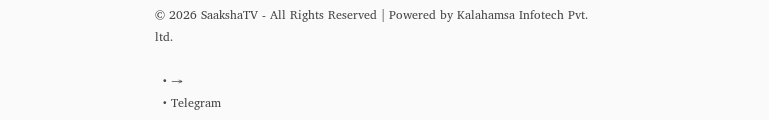© 2026 SaakshaTV - All Rights Reserved | Powered by Kalahamsa Infotech Pvt. ltd.

  • →
  • Telegram